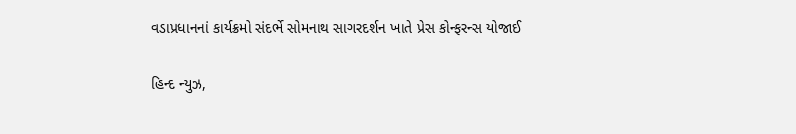વડાપ્રધાનનાં કાર્યક્રમો સંદર્ભે સોમનાથ સાગરદર્શન ખાતે પ્રેસ કોન્ફરન્સ યોજાઈ

હિન્દ ન્યુઝ,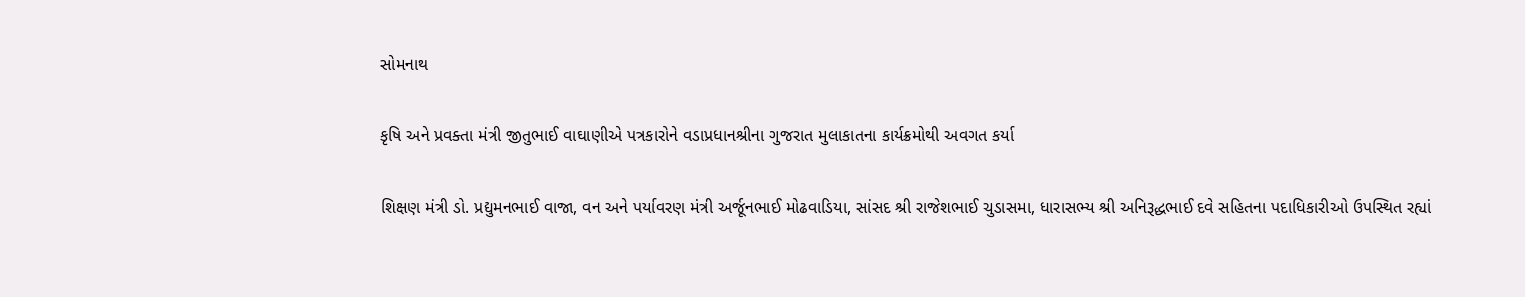સોમનાથ

કૃષિ અને પ્રવક્તા મંત્રી જીતુભાઈ વાઘાણીએ પત્રકારોને વડાપ્રધાનશ્રીના ગુજરાત મુલાકાતના કાર્યક્રમોથી અવગત કર્યા

શિક્ષણ મંત્રી ડો. પ્રદ્યુમનભાઈ વાજા, વન અને પર્યાવરણ મંત્રી અર્જૂનભાઈ મોઢવાડિયા, સાંસદ શ્રી રાજેશભાઈ ચુડાસમા, ધારાસભ્ય શ્રી અનિરૂદ્ધભાઈ દવે સહિતના પદાધિકારીઓ ઉપસ્થિત રહ્યાં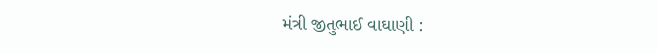મંત્રી જીતુભાઈ વાઘાણી :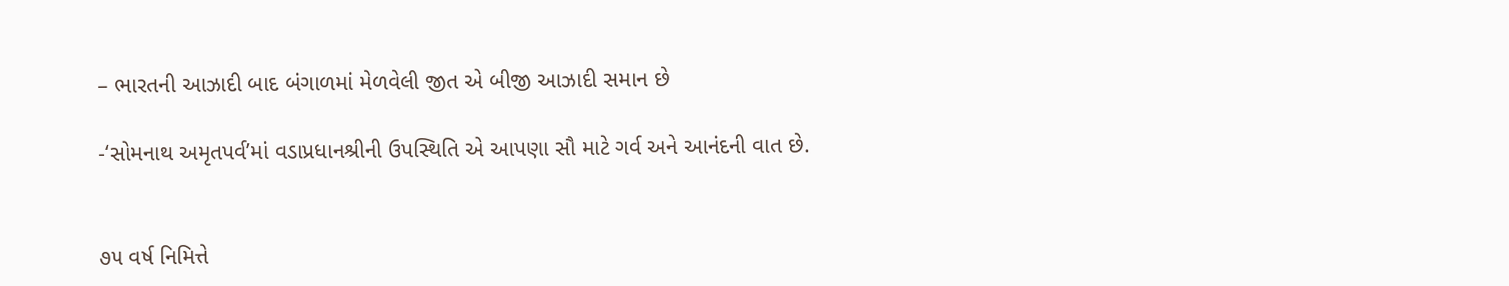– ભારતની આઝાદી બાદ બંગાળમાં મેળવેલી જીત એ બીજી આઝાદી સમાન છે

-‘સોમનાથ અમૃતપર્વ’માં વડાપ્રધાનશ્રીની ઉપસ્થિતિ એ આપણા સૌ માટે ગર્વ અને આનંદની વાત છે.


૭૫ વર્ષ નિમિત્તે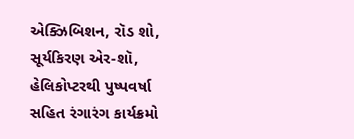એક્ઝિબિશન, રૉડ શો, સૂર્યકિરણ એર-શૉ, હેલિકોપ્ટરથી પુષ્પવર્ષા સહિત રંગારંગ કાર્યક્રમો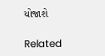યોજાશે

Related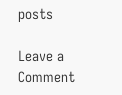posts

Leave a Comment